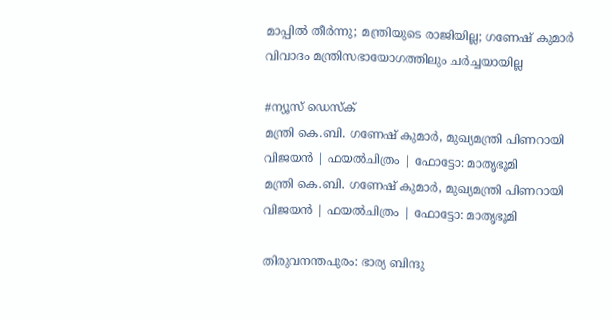മാപ്പിൽ തീർന്നു; മന്ത്രിയുടെ രാജിയില്ല; ഗണേഷ് കുമാർ വിവാദം മന്ത്രിസഭായോഗത്തിലും ചർച്ചയായില്ല

#ന്യൂസ് ഡെസ്ക്
മന്ത്രി കെ.ബി. ഗണേഷ് കുമാര്‍, മുഖ്യമന്ത്രി പിണറായി വിജയന്‍ | ഫയല്‍ചിത്രം | ഫോട്ടോ: മാതൃഭൂമി
മന്ത്രി കെ.ബി. ഗണേഷ് കുമാര്‍, മുഖ്യമന്ത്രി പിണറായി വിജയന്‍ | ഫയല്‍ചിത്രം | ഫോട്ടോ: മാതൃഭൂമി

തിരുവനന്തപുരം: ഭാര്യ ബിന്ദു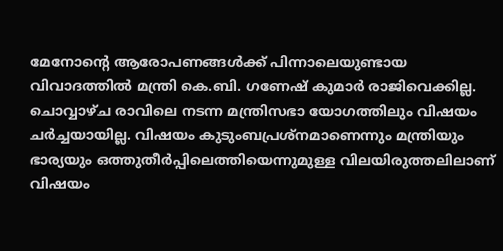മേനോന്റെ ആരോപണങ്ങൾക്ക് പിന്നാലെയുണ്ടായ വിവാദത്തിൽ മന്ത്രി കെ.ബി. ഗണേഷ് കുമാർ രാജിവെക്കില്ല. ചൊവ്വാഴ്ച രാവിലെ നടന്ന മന്ത്രിസഭാ യോഗത്തിലും വിഷയം ചർച്ചയായില്ല. വിഷയം കുടുംബപ്രശ്‌നമാണെന്നും മന്ത്രിയും ഭാര്യയും ഒത്തുതീർപ്പിലെത്തിയെന്നുമുള്ള വിലയിരുത്തലിലാണ് വിഷയം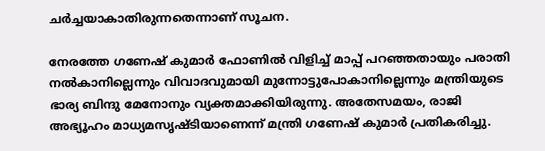ചർച്ചയാകാതിരുന്നതെന്നാണ് സൂചന.

നേരത്തേ ഗണേഷ് കുമാർ ഫോണിൽ വിളിച്ച് മാപ്പ് പറഞ്ഞതായും പരാതി നൽകാനില്ലെന്നും വിവാദവുമായി മുന്നോട്ടുപോകാനില്ലെന്നും മന്ത്രിയുടെ ഭാര്യ ബിന്ദു മേനോനും വ്യക്തമാക്കിയിരുന്നു. അതേസമയം, രാജി അഭ്യൂഹം മാധ്യമസൃഷ്ടിയാണെന്ന് മന്ത്രി ഗണേഷ് കുമാർ പ്രതികരിച്ചു.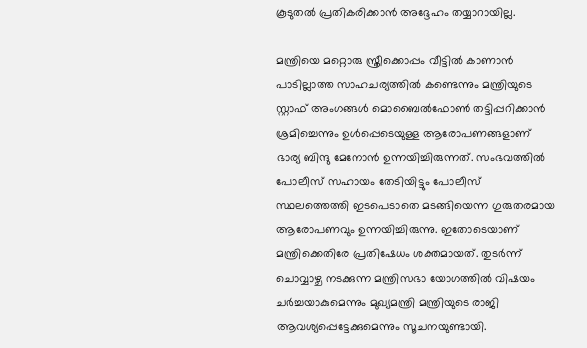കൂടുതൽ പ്രതികരിക്കാൻ അദ്ദേഹം തയ്യാറായില്ല.

മന്ത്രിയെ മറ്റൊരു സ്ത്രീക്കൊപ്പം വീട്ടിൽ കാണാൻ പാടില്ലാത്ത സാഹചര്യത്തിൽ കണ്ടെന്നും മന്ത്രിയുടെ സ്റ്റാഫ് അംഗങ്ങൾ മൊബൈൽഫോൺ തട്ടിപ്പറിക്കാൻ ശ്രമിച്ചെന്നും ഉൾപ്പെടെയുള്ള ആരോപണങ്ങളാണ് ഭാര്യ ബിന്ദു മേനോൻ ഉന്നയിച്ചിരുന്നത്. സംഭവത്തിൽ പോലീസ് സഹായം തേടിയിട്ടും പോലീസ് സ്ഥലത്തെത്തി ഇടപെടാതെ മടങ്ങിയെന്ന ഗുരുതരമായ ആരോപണവും ഉന്നയിച്ചിരുന്നു. ഇതോടെയാണ് മന്ത്രിക്കെതിരേ പ്രതിഷേധം ശക്തമായത്. തുടർന്ന് ചൊവ്വാഴ്ച നടക്കുന്ന മന്ത്രിസഭാ യോഗത്തിൽ വിഷയം ചർച്ചയാകുമെന്നും മുഖ്യമന്ത്രി മന്ത്രിയുടെ രാജി ആവശ്യപ്പെട്ടേക്കുമെന്നും സൂചനയുണ്ടായി.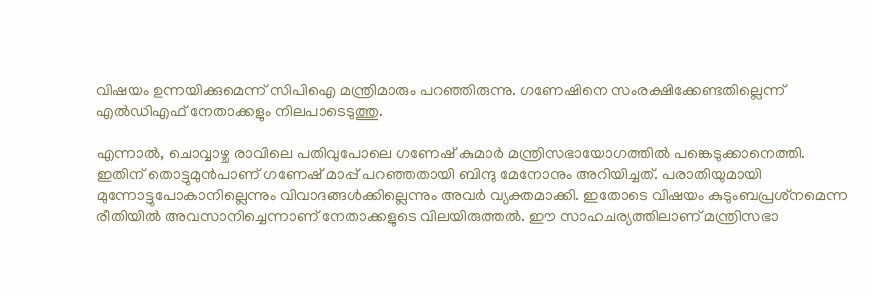വിഷയം ഉന്നയിക്കുമെന്ന് സിപിഐ മന്ത്രിമാരും പറഞ്ഞിരുന്നു. ഗണേഷിനെ സംരക്ഷിക്കേണ്ടതില്ലെന്ന് എൽഡിഎഫ് നേതാക്കളും നിലപാടെടുത്തു.

എന്നാൽ, ചൊവ്വാഴ്ച രാവിലെ പതിവുപോലെ ഗണേഷ് കുമാർ മന്ത്രിസഭായോഗത്തിൽ പങ്കെടുക്കാനെത്തി. ഇതിന് തൊട്ടുമുൻപാണ് ഗണേഷ് മാപ്പ് പറഞ്ഞതായി ബിന്ദു മേനോനും അറിയിച്ചത്. പരാതിയുമായി മുന്നോട്ടുപോകാനില്ലെന്നും വിവാദങ്ങൾക്കില്ലെന്നും അവർ വ്യക്തമാക്കി. ഇതോടെ വിഷയം കുടുംബപ്രശ്‌നമെന്ന രീതിയിൽ അവസാനിച്ചെന്നാണ് നേതാക്കളുടെ വിലയിരുത്തൽ. ഈ സാഹചര്യത്തിലാണ് മന്ത്രിസഭാ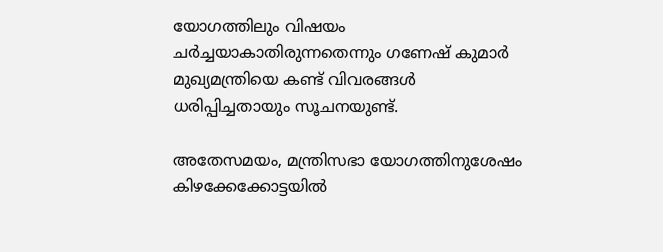യോഗത്തിലും വിഷയം ചർച്ചയാകാതിരുന്നതെന്നും ഗണേഷ് കുമാർ മുഖ്യമന്ത്രിയെ കണ്ട് വിവരങ്ങൾ ധരിപ്പിച്ചതായും സൂചനയുണ്ട്.

അതേസമയം, മന്ത്രിസഭാ യോഗത്തിനുശേഷം കിഴക്കേക്കോട്ടയിൽ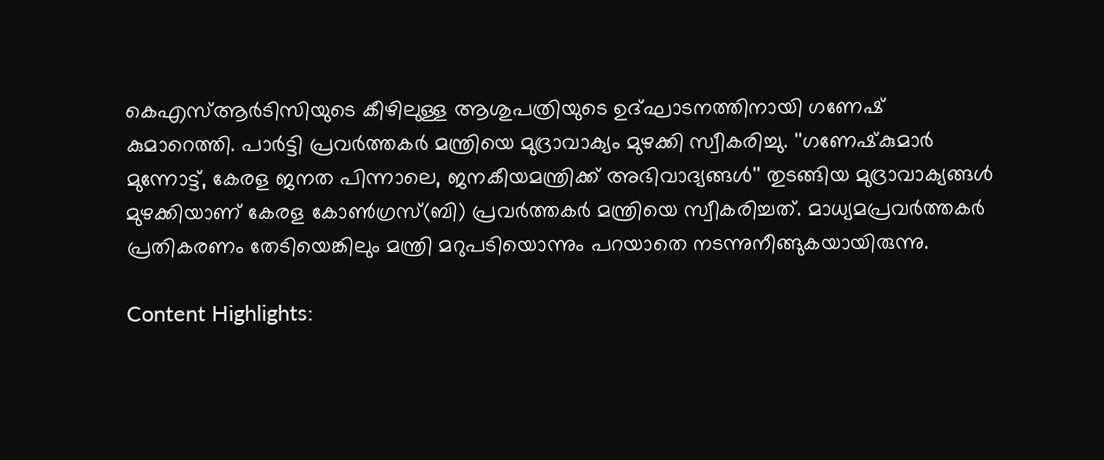കെഎസ്ആർടിസിയുടെ കീഴിലുള്ള ആശുപത്രിയുടെ ഉദ്ഘാടനത്തിനായി ഗണേഷ് കുമാറെത്തി. പാർട്ടി പ്രവർത്തകർ മന്ത്രിയെ മുദ്രാവാക്യം മുഴക്കി സ്വീകരിച്ചു. ''ഗണേഷ്‌കുമാർ മുന്നോട്ട്, കേരള ജനത പിന്നാലെ, ജനകീയമന്ത്രിക്ക് അഭിവാദ്യങ്ങൾ'' തുടങ്ങിയ മുദ്രാവാക്യങ്ങൾ മുഴക്കിയാണ് കേരള കോൺഗ്രസ്(ബി) പ്രവർത്തകർ മന്ത്രിയെ സ്വീകരിച്ചത്. മാധ്യമപ്രവർത്തകർ പ്രതികരണം തേടിയെങ്കിലും മന്ത്രി മറുപടിയൊന്നും പറയാതെ നടന്നുനീങ്ങുകയായിരുന്നു.

Content Highlights: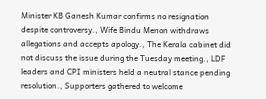Minister KB Ganesh Kumar confirms no resignation despite controversy., Wife Bindu Menon withdraws allegations and accepts apology., The Kerala cabinet did not discuss the issue during the Tuesday meeting., LDF leaders and CPI ministers held a neutral stance pending resolution., Supporters gathered to welcome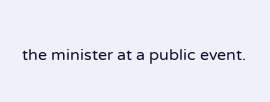the minister at a public event.